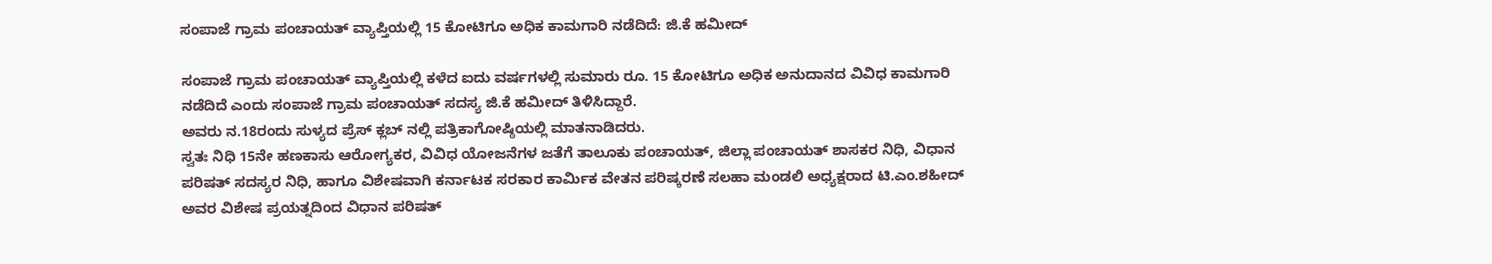ಸಂಪಾಜೆ ಗ್ರಾಮ ಪಂಚಾಯತ್ ವ್ಯಾಪ್ತಿಯಲ್ಲಿ 15 ಕೋಟಿಗೂ ಅಧಿಕ ಕಾಮಗಾರಿ ನಡೆದಿದೆ: ಜಿ.ಕೆ ಹಮೀದ್

ಸಂಪಾಜೆ ಗ್ರಾಮ ಪಂಚಾಯತ್ ವ್ಯಾಪ್ತಿಯಲ್ಲಿ ಕಳೆದ ಐದು ವರ್ಷಗಳಲ್ಲಿ ಸುಮಾರು ರೂ. 15 ಕೋಟಿಗೂ ಅಧಿಕ ಅನುದಾನದ ವಿವಿಧ ಕಾಮಗಾರಿ ನಡೆದಿದೆ ಎಂದು ಸಂಪಾಜೆ ಗ್ರಾಮ ಪಂಚಾಯತ್ ಸದಸ್ಯ ಜಿ.ಕೆ ಹಮೀದ್ ತಿಳಿಸಿದ್ದಾರೆ.
ಅವರು ನ.18ರಂದು ಸುಳ್ಯದ ಪ್ರೆಸ್ ಕ್ಲಬ್ ನಲ್ಲಿ ಪತ್ರಿಕಾಗೋಷ್ಠಿಯಲ್ಲಿ ಮಾತನಾಡಿದರು.
ಸ್ವತಃ ನಿಧಿ 15ನೇ ಹಣಕಾಸು ಆರೋಗ್ಯಕರ, ವಿವಿಧ ಯೋಜನೆಗಳ ಜತೆಗೆ ತಾಲೂಕು ಪಂಚಾಯತ್, ಜಿಲ್ಲಾ ಪಂಚಾಯತ್ ಶಾಸಕರ ನಿಧಿ, ವಿಧಾನ ಪರಿಷತ್ ಸದಸ್ಯರ ನಿಧಿ, ಹಾಗೂ ವಿಶೇಷವಾಗಿ ಕರ್ನಾಟಕ ಸರಕಾರ ಕಾರ್ಮಿಕ ವೇತನ ಪರಿಷ್ಕರಣೆ ಸಲಹಾ ಮಂಡಲಿ ಅಧ್ಯಕ್ಷರಾದ ಟಿ.ಎಂ.ಶಹೀದ್ ಅವರ ವಿಶೇಷ ಪ್ರಯತ್ನದಿಂದ ವಿಧಾನ ಪರಿಷತ್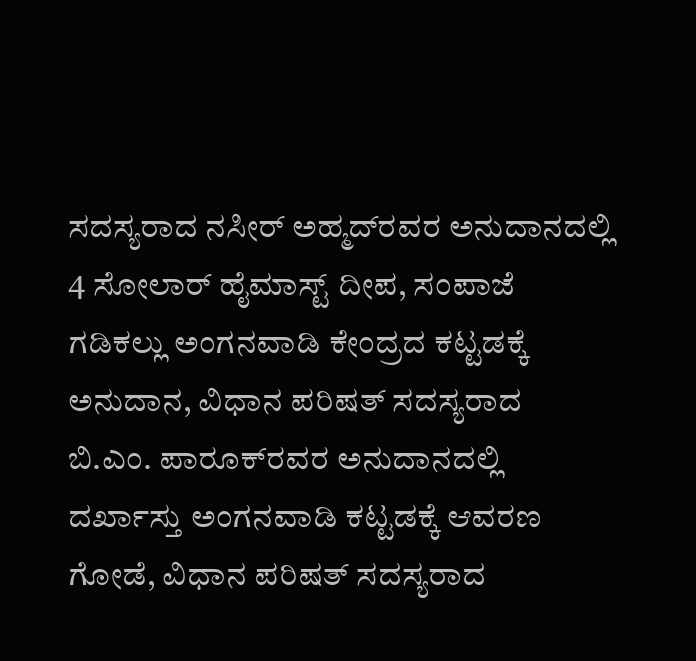ಸದಸ್ಯರಾದ ನಸೀರ್ ಅಹ್ಮದ್‌ರವರ ಅನುದಾನದಲ್ಲಿ 4 ಸೋಲಾರ್ ಹೈಮಾಸ್ಟ್ ದೀಪ, ಸಂಪಾಜೆ ಗಡಿಕಲ್ಲು ಅಂಗನವಾಡಿ ಕೇಂದ್ರದ ಕಟ್ಟಡಕ್ಕೆ ಅನುದಾನ, ವಿಧಾನ ಪರಿಷತ್ ಸದಸ್ಯರಾದ ಬಿ.ಎಂ. ಪಾರೂಕ್‌ರವರ ಅನುದಾನದಲ್ಲಿ ದರ್ಖಾಸ್ತು ಅಂಗನವಾಡಿ ಕಟ್ಟಡಕ್ಕೆ ಆವರಣ ಗೋಡೆ, ವಿಧಾನ ಪರಿಷತ್ ಸದಸ್ಯರಾದ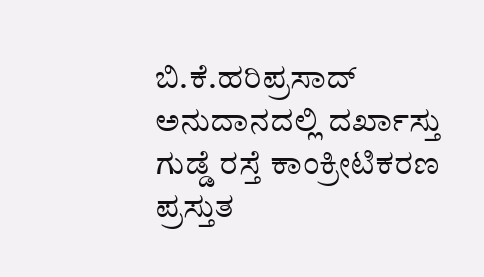ಬಿ.ಕೆ.ಹರಿಪ್ರಸಾದ್ ಅನುದಾನದಲ್ಲಿ ದರ್ಖಾಸ್ತು ಗುಡ್ಡೆ ರಸ್ತೆ ಕಾಂಕ್ರೀಟಿಕರಣ ಪ್ರಸ್ತುತ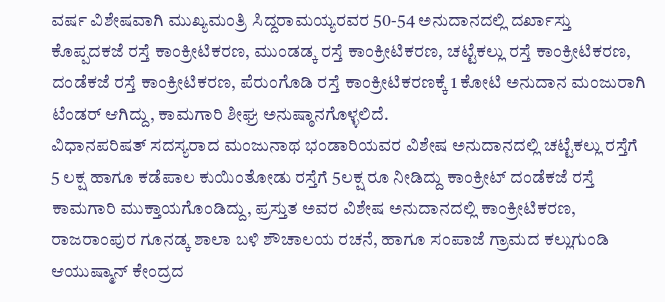ವರ್ಷ ವಿಶೇಷವಾಗಿ ಮುಖ್ಯಮಂತ್ರಿ ಸಿದ್ದರಾಮಯ್ಯರವರ 50-54 ಅನುದಾನದಲ್ಲಿ ದರ್ಖಾಸ್ತು ಕೊಪ್ಪದಕಜೆ ರಸ್ತೆ ಕಾಂಕ್ರೀಟಿಕರಣ, ಮುಂಡಡ್ಕ ರಸ್ತೆ ಕಾಂಕ್ರೀಟಿಕರಣ, ಚಟ್ಟೆಕಲ್ಲು ರಸ್ತೆ ಕಾಂಕ್ರೀಟಿಕರಣ, ದಂಡೆಕಜೆ ರಸ್ತೆ ಕಾಂಕ್ರೀಟಿಕರಣ, ಪೆರುಂಗೊಡಿ ರಸ್ತೆ ಕಾಂಕ್ರೀಟಿಕರಣಕ್ಕೆ 1 ಕೋಟಿ ಅನುದಾನ ಮಂಜುರಾಗಿ ಟೆಂಡರ್ ಆಗಿದ್ದು, ಕಾಮಗಾರಿ ಶೀಘ್ರ ಅನುಷ್ಠಾನಗೊಳ್ಳಲಿದೆ.
ವಿಧಾನಪರಿಷತ್ ಸದಸ್ಯರಾದ ಮಂಜುನಾಥ ಭಂಡಾರಿಯವರ ವಿಶೇಷ ಅನುದಾನದಲ್ಲಿ ಚಟ್ಟೆಕಲ್ಲು ರಸ್ತೆಗೆ 5 ಲಕ್ಷ ಹಾಗೂ ಕಡೆಪಾಲ ಕುಯಿಂತೋಡು ರಸ್ತೆಗೆ 5ಲಕ್ಷ ರೂ ನೀಡಿದ್ದು ಕಾಂಕ್ರೀಟ್ ದಂಡೆಕಜೆ ರಸ್ತೆ ಕಾಮಗಾರಿ ಮುಕ್ತಾಯಗೊಂಡಿದ್ದು, ಪ್ರಸ್ತುತ ಅವರ ವಿಶೇಷ ಅನುದಾನದಲ್ಲಿ ಕಾಂಕ್ರೀಟಿಕರಣ, ರಾಜರಾಂಪುರ ಗೂನಡ್ಕ ಶಾಲಾ ಬಳಿ ಶೌಚಾಲಯ ರಚನೆ, ಹಾಗೂ ಸಂಪಾಜೆ ಗ್ರಾಮದ ಕಲ್ಲುಗುಂಡಿ ಆಯುಷ್ಮಾನ್ ಕೇಂದ್ರದ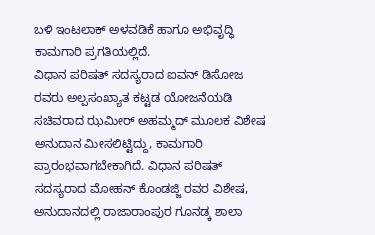ಬಳಿ ಇಂಟ‌ಲಾಕ್ ಅಳವಡಿಕೆ ಹಾಗೂ ಅಭಿವೃದ್ಧಿ ಕಾಮಗಾರಿ ಪ್ರಗತಿಯಲ್ಲಿದೆ.
ವಿಧಾನ ಪರಿಷತ್ ಸದಸ್ಯರಾದ ಐವನ್ ಡಿಸೋಜ ರವರು ಅಲ್ಪಸಂಖ್ಯಾತ ಕಟ್ಟಡ ಯೋಜನೆಯಡಿ ಸಚಿವರಾದ ಝಮೀರ್ ಅಹಮ್ಮದ್ ಮೂಲಕ ವಿಶೇಷ ಅನುದಾನ ಮೀಸಲಿಟ್ಟಿದ್ದು, ಕಾಮಗಾರಿ ಪ್ರಾರಂಭವಾಗಬೇಕಾಗಿದೆ. ವಿಧಾನ ಪರಿಷತ್ ಸದಸ್ಯರಾದ ಮೋಹನ್ ಕೊಂಡಜ್ಜಿ ರವರ ವಿಶೇಷ, ಅನುದಾನದಲ್ಲಿ ರಾಜಾರಾಂಪುರ ಗೂನಡ್ಕ ಶಾಲಾ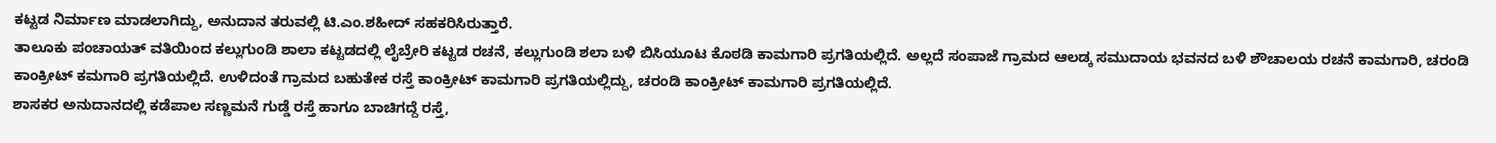ಕಟ್ಟಡ ನಿರ್ಮಾಣ ಮಾಡಲಾಗಿದ್ದು, ಅನುದಾನ ತರುವಲ್ಲಿ ಟಿ.ಎಂ.ಶಹೀದ್ ಸಹಕರಿಸಿರುತ್ತಾರೆ.
ತಾಲೂಕು ಪಂಚಾಯತ್ ವತಿಯಿಂದ ಕಲ್ಲುಗುಂಡಿ ಶಾಲಾ ಕಟ್ಟಡದಲ್ಲಿ ಲೈಬ್ರೇರಿ ಕಟ್ಟಡ ರಚನೆ, ಕಲ್ಲುಗುಂಡಿ ಶಲಾ ಬಳಿ ಬಿಸಿಯೂಟ ಕೊಠಡಿ ಕಾಮಗಾರಿ ಪ್ರಗತಿಯಲ್ಲಿದೆ. ಅಲ್ಲದೆ ಸಂಪಾಜೆ ಗ್ರಾಮದ ಆಲಡ್ಕ ಸಮುದಾಯ ಭವನದ ಬಳಿ ಶೌಚಾಲಯ ರಚನೆ ಕಾಮಗಾರಿ, ಚರಂಡಿ ಕಾಂಕ್ರೀಟ್ ಕಮಗಾರಿ ಪ್ರಗತಿಯಲ್ಲಿದೆ. ಉಳಿದಂತೆ ಗ್ರಾಮದ ಬಹುತೇಕ ರಸ್ತೆ ಕಾಂಕ್ರೀಟ್ ಕಾಮಗಾರಿ ಪ್ರಗತಿಯಲ್ಲಿದ್ದು, ಚರಂಡಿ ಕಾಂಕ್ರೀಟ್ ಕಾಮಗಾರಿ ಪ್ರಗತಿಯಲ್ಲಿದೆ.
ಶಾಸಕರ ಅನುದಾನದಲ್ಲಿ ಕಡೆಪಾಲ ಸಣ್ಣಮನೆ ಗುಡ್ಡೆ ರಸ್ತೆ ಹಾಗೂ ಬಾಚಿಗದ್ದೆ ರಸ್ತೆ,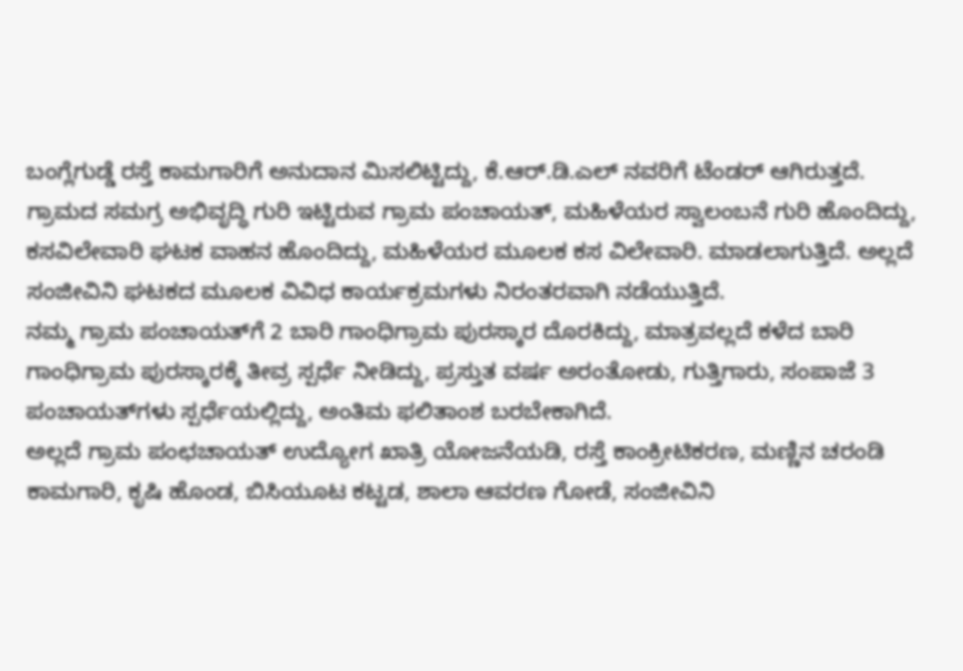ಬಂಗ್ಲೆಗುಡ್ಡೆ ರಸ್ತೆ ಕಾಮಗಾರಿಗೆ ಅನುದಾನ ಮಿಸಲಿಟ್ಟಿದ್ದು, ಕೆ.ಆರ್.ಡಿ.ಎಲ್ ನವರಿಗೆ ಟೆಂಡ‌ರ್ ಆಗಿರುತ್ತದೆ.
ಗ್ರಾಮದ ಸಮಗ್ರ ಅಭಿವೃದ್ಧಿ ಗುರಿ ಇಟ್ಟಿರುವ ಗ್ರಾಮ ಪಂಚಾಯತ್, ಮಹಿಳೆಯರ ಸ್ವಾಲಂಬನೆ ಗುರಿ ಹೊಂದಿದ್ದು, ಕಸವಿಲೇವಾರಿ ಘಟಕ ವಾಹನ ಹೊಂದಿದ್ದು, ಮಹಿಳೆಯರ ಮೂಲಕ ಕಸ ವಿಲೇವಾರಿ. ಮಾಡಲಾಗುತ್ತಿದೆ. ಅಲ್ಲದೆ ಸಂಜೀವಿನಿ ಘಟಕದ ಮೂಲಕ ವಿವಿಧ ಕಾರ್ಯಕ್ರಮಗಳು ನಿರಂತರವಾಗಿ ನಡೆಯುತ್ತಿದೆ.
ನಮ್ಮ ಗ್ರಾಮ ಪಂಚಾಯತ್‌ಗೆ 2 ಬಾರಿ ಗಾಂಧಿಗ್ರಾಮ ಪುರಸ್ಕಾರ ದೊರಕಿದ್ದು, ಮಾತ್ರವಲ್ಲದೆ ಕಳೆದ ಬಾರಿ ಗಾಂಧಿಗ್ರಾಮ ಪುರಸ್ಕಾರಕ್ಕೆ ತೀವ್ರ ಸ್ಪರ್ಧೆ ನೀಡಿದ್ದು, ಪ್ರಸ್ತುತ ವರ್ಷ ಅರಂತೋಡು, ಗುತ್ತಿಗಾರು, ಸಂಪಾಜೆ 3 ಪಂಚಾಯತ್‌ಗಳು ಸ್ಪರ್ಧೆಯಲ್ಲಿದ್ದು, ಅಂತಿಮ ಫಲಿತಾಂಶ ಬರಬೇಕಾಗಿದೆ.
ಅಲ್ಲದೆ ಗ್ರಾಮ ಪಂಛಚಾಯತ್ ಉದ್ಯೋಗ ಖಾತ್ರಿ ಯೋಜನೆಯಡಿ, ರಸ್ತೆ ಕಾಂಕ್ರೀಟಿಕರಣ, ಮಣ್ಣಿನ ಚರಂಡಿ ಕಾಮಗಾರಿ, ಕೃಷಿ ಹೊಂಡ, ಬಿಸಿಯೂಟ ಕಟ್ಟಡ, ಶಾಲಾ ಆವರಣ ಗೋಡೆ, ಸಂಜೀವಿನಿ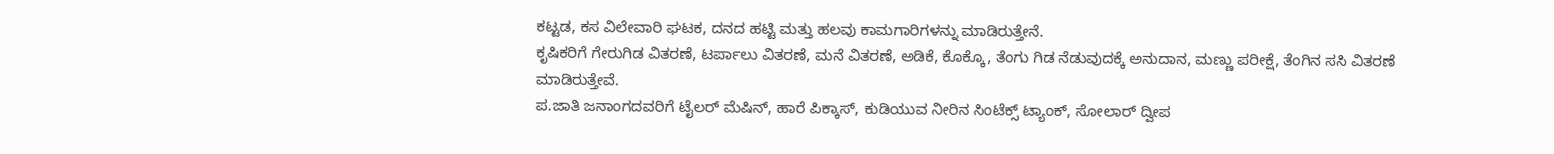ಕಟ್ಟಡ, ಕಸ ವಿಲೇವಾರಿ ಘಟಕ, ದನದ ಹಟ್ಟಿ ಮತ್ತು ಹಲವು ಕಾಮಗಾರಿಗಳನ್ನು ಮಾಡಿರುತ್ತೇನೆ.
ಕೃಷಿಕರಿಗೆ ಗೇರುಗಿಡ ವಿತರಣೆ, ಟರ್ಪಾಲು ವಿತರಣೆ, ಮನೆ ವಿತರಣೆ, ಅಡಿಕೆ, ಕೊಕ್ಕೊ, ತೆಂಗು ಗಿಡ ನೆಡುವುದಕ್ಕೆ ಅನುದಾನ, ಮಣ್ಣು ಪರೀಕ್ಷೆ, ತೆಂಗಿನ ಸಸಿ ವಿತರಣೆ ಮಾಡಿರುತ್ತೇವೆ.
ಪ.ಜಾತಿ ಜನಾಂಗದವರಿಗೆ ಟೈಲರ್ ಮೆಷಿನ್, ಹಾರೆ ಪಿಕ್ಕಾಸ್, ಕುಡಿಯುವ ನೀರಿನ ಸಿಂಟೆಕ್ಸ್ ಟ್ಯಾಂಕ್, ಸೋಲಾರ್ ದ್ವೀಪ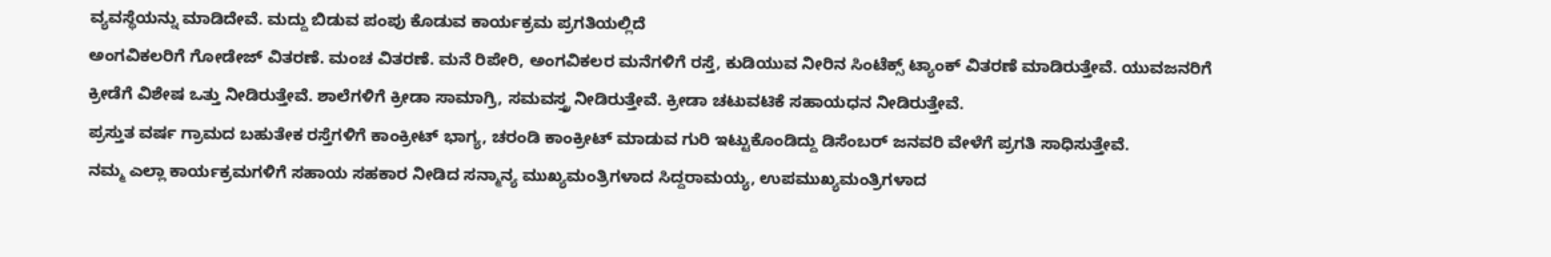ವ್ಯವಸ್ಥೆಯನ್ನು ಮಾಡಿದೇವೆ. ಮದ್ದು ಬಿಡುವ ಪಂಪು ಕೊಡುವ ಕಾರ್ಯಕ್ರಮ ಪ್ರಗತಿಯಲ್ಲಿದೆ
ಅಂಗವಿಕಲರಿಗೆ ಗೋಡೇಜ್ ವಿತರಣೆ. ಮಂಚ ವಿತರಣೆ. ಮನೆ ರಿಪೇರಿ, ಅಂಗವಿಕಲರ ಮನೆಗಳಿಗೆ ರಸ್ತೆ, ಕುಡಿಯುವ ನೀರಿನ ಸಿಂಟೆಕ್ಸ್ ಟ್ಯಾಂಕ್ ವಿತರಣೆ ಮಾಡಿರುತ್ತೇವೆ. ಯುವಜನರಿಗೆ ಕ್ರೀಡೆಗೆ ವಿಶೇಷ ಒತ್ತು ನೀಡಿರುತ್ತೇವೆ. ಶಾಲೆಗಳಿಗೆ ಕ್ರೀಡಾ ಸಾಮಾಗ್ರಿ, ಸಮವಸ್ತ್ರ ನೀಡಿರುತ್ತೇವೆ. ಕ್ರೀಡಾ ಚಟುವಟಿಕೆ ಸಹಾಯಧನ ನೀಡಿರುತ್ತೇವೆ.
ಪ್ರಸ್ತುತ ವರ್ಷ ಗ್ರಾಮದ ಬಹುತೇಕ ರಸ್ತೆಗಳಿಗೆ ಕಾಂಕ್ರೀಟ್ ಭಾಗ್ಯ, ಚರಂಡಿ ಕಾಂಕ್ರೀಟ್ ಮಾಡುವ ಗುರಿ ಇಟ್ಟುಕೊಂಡಿದ್ದು ಡಿಸೆಂಬರ್ ಜನವರಿ ವೇಳೆಗೆ ಪ್ರಗತಿ ಸಾಧಿಸುತ್ತೇವೆ.
ನಮ್ಮ ಎಲ್ಲಾ ಕಾರ್ಯಕ್ರಮಗಳಿಗೆ ಸಹಾಯ ಸಹಕಾರ ನೀಡಿದ ಸನ್ಮಾನ್ಯ ಮುಖ್ಯಮಂತ್ರಿಗಳಾದ ಸಿದ್ದರಾಮಯ್ಯ, ಉಪಮುಖ್ಯಮಂತ್ರಿಗಳಾದ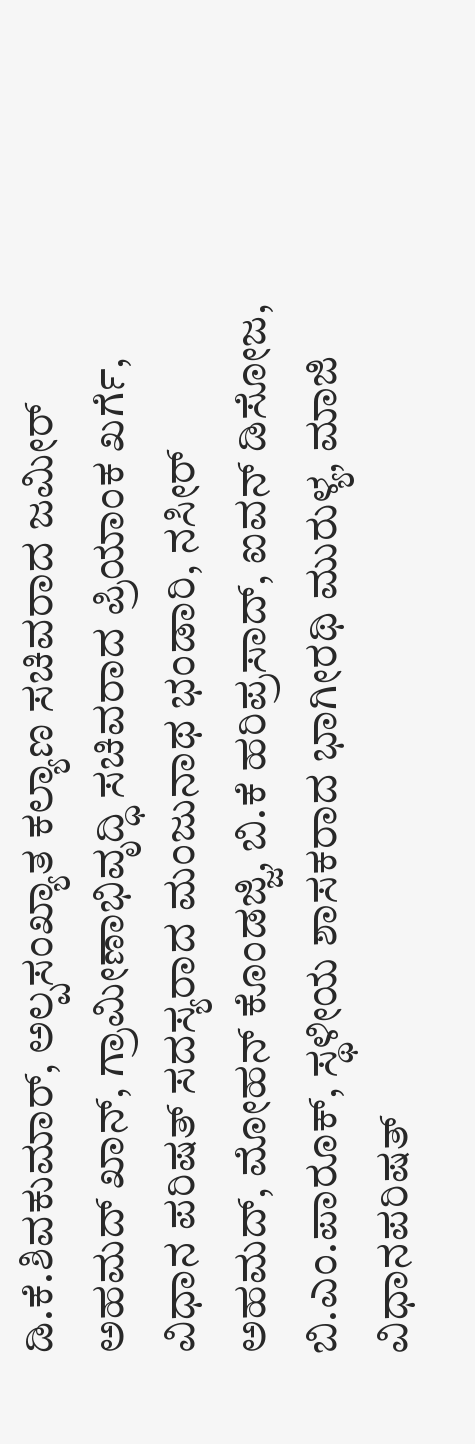ಡಿ.ಕೆ.ಶಿವಕುಮಾರ್, ಅಲ್ಪಸಂಖ್ಯಾತ ಕಲ್ಯಾಣ ಸಚಿವರಾದ ಜಮೀರ್ ಅಹಮದ್ ಖಾನ್, ಗ್ರಾಮೀಣಾಭಿವೃದ್ಧಿ ಸಚಿವರಾದ ಪ್ರಿಯಾಂಕ ಖರ್ಗೆ, ವಿಧಾನ ಪರಿಷತ್ ಸದಸ್ಯರಾದ ಮಂಜುನಾಥ ಭಂಡಾರಿ, ನಸೀರ್ ಅಹಮದ್, ಮೋಹನ್ ಕೊಂಡಜ್ಜಿ, ಬಿ.ಕೆ ಹರಿಪ್ರಸಾದ್, ಐವನ್ ಡಿಸೋಜ, ಬಿ.ಎಂ.ಪಾರೂಕ್, ಸ್ಥಳೀಯ ಶಾಸಕರಾದ ಭಾಗೀರಥಿ ಮುರುಳ್ಯ, ಮಾಜಿ ವಿಧಾನಪರಿಷತ್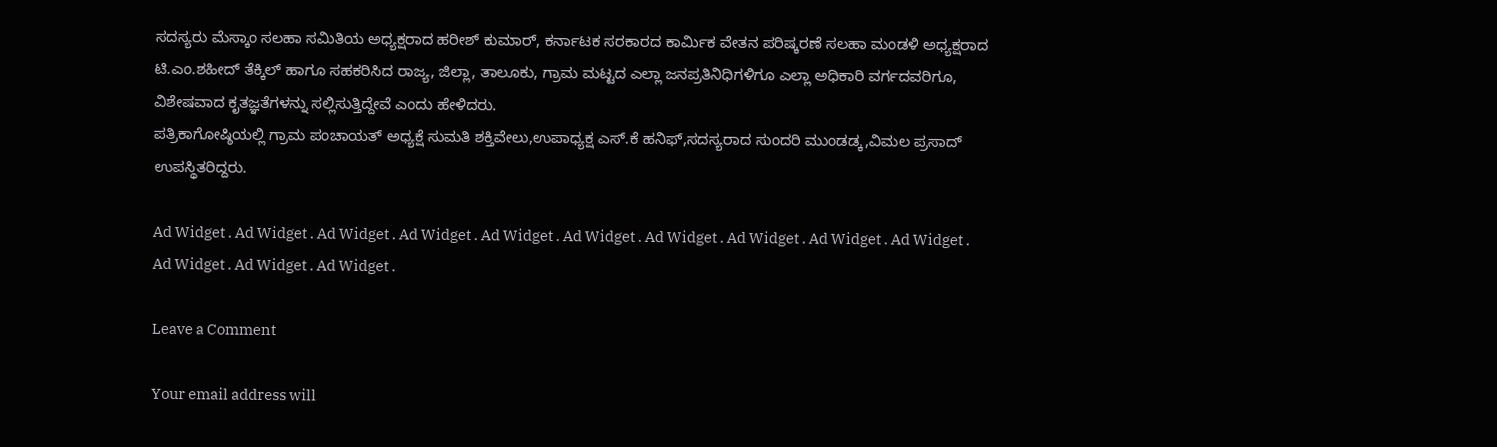ಸದಸ್ಯರು ಮೆಸ್ಕಾಂ ಸಲಹಾ ಸಮಿತಿಯ ಅಧ್ಯಕ್ಷರಾದ ಹರೀಶ್‌ ಕುಮಾರ್, ಕರ್ನಾಟಕ ಸರಕಾರದ ಕಾರ್ಮಿಕ ವೇತನ ಪರಿಷ್ಕರಣೆ ಸಲಹಾ ಮಂಡಳಿ ಅಧ್ಯಕ್ಷರಾದ ಟಿ.ಎಂ.ಶಹೀದ್ ತೆಕ್ಕಿಲ್ ಹಾಗೂ ಸಹಕರಿಸಿದ ರಾಜ್ಯ, ಜಿಲ್ಲಾ, ತಾಲೂಕು, ಗ್ರಾಮ ಮಟ್ಟದ ಎಲ್ಲಾ ಜನಪ್ರತಿನಿಧಿಗಳಿಗೂ ಎಲ್ಲಾ ಅಧಿಕಾರಿ ವರ್ಗದವರಿಗೂ, ವಿಶೇಷವಾದ ಕೃತಜ್ಞತೆಗಳನ್ನು ಸಲ್ಲಿಸುತ್ತಿದ್ದೇವೆ ಎಂದು ಹೇಳಿದರು.
ಪತ್ರಿಕಾಗೋಷ್ಠಿಯಲ್ಲಿ ಗ್ರಾಮ ಪಂಚಾಯತ್ ಅಧ್ಯಕ್ಷೆ ಸುಮತಿ ಶಕ್ತಿವೇಲು,ಉಪಾಧ್ಯಕ್ಷ ಎಸ್.ಕೆ ಹನಿಫ್,ಸದಸ್ಯರಾದ ಸುಂದರಿ ಮುಂಡಡ್ಕ,ವಿಮಲ ಪ್ರಸಾದ್ ಉಪಸ್ಥಿತರಿದ್ದರು.

Ad Widget . Ad Widget . Ad Widget . Ad Widget . Ad Widget . Ad Widget . Ad Widget . Ad Widget . Ad Widget . Ad Widget . Ad Widget . Ad Widget . Ad Widget .

Leave a Comment

Your email address will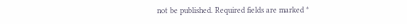not be published. Required fields are marked *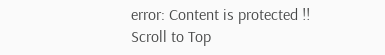error: Content is protected !!
Scroll to Top